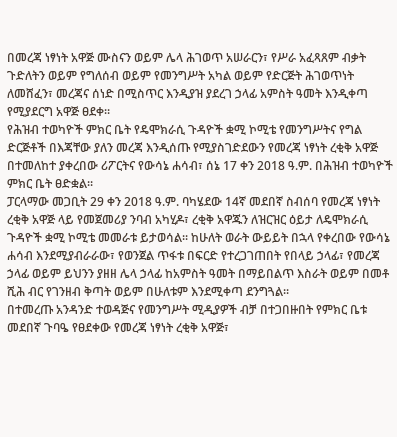በመረጃ ነፃነት አዋጅ ሙስናን ወይም ሌላ ሕገወጥ አሠራርን፣ የሥራ አፈጻጸም ብቃት ጉድለትን ወይም የግለሰብ ወይም የመንግሥት አካል ወይም የድርጅት ሕገወጥነት ለመሸፈን፣ መረጃና ሰነድ በሚስጥር እንዲያዝ ያደረገ ኃላፊ አምስት ዓመት እንዲቀጣ የሚያደርግ አዋጅ ፀደቀ፡፡
የሕዝብ ተወካዮች ምክር ቤት የዴሞክራሲ ጉዳዮች ቋሚ ኮሚቴ የመንግሥትና የግል ድርጅቶች በእጃቸው ያለን መረጃ እንዲሰጡ የሚያስገድደውን የመረጃ ነፃነት ረቂቅ አዋጅ በተመለከተ ያቀረበው ሪፖርትና የውሳኔ ሐሳብ፣ ሰኔ 17 ቀን 2018 ዓ.ም. በሕዝብ ተወካዮች ምክር ቤት ፀድቋል፡፡
ፓርላማው መጋቢት 29 ቀን 2018 ዓ.ም. ባካሄደው 14ኛ መደበኛ ስብሰባ የመረጃ ነፃነት ረቂቅ አዋጅ ላይ የመጀመሪያ ንባብ አካሂዶ፣ ረቂቅ አዋጁን ለዝርዝር ዕይታ ለዴሞክራሲ ጉዳዮች ቋሚ ኮሚቴ መመራቱ ይታወሳል፡፡ ከሁለት ወራት ውይይት በኋላ የቀረበው የውሳኔ ሐሳብ እንደሚያብራራው፣ የወንጀል ጥፋቱ በፍርድ የተረጋገጠበት የበላይ ኃላፊ፣ የመረጃ ኃላፊ ወይም ይህንን ያዘዘ ሌላ ኃላፊ ከአምስት ዓመት በማይበልጥ እስራት ወይም በመቶ ሺሕ ብር የገንዘብ ቅጣት ወይም በሁለቱም እንደሚቀጣ ደንግጓል፡፡
በተመረጡ አንዳንድ ተወዳጅና የመንግሥት ሚዲያዎች ብቻ በተጋበዙበት የምክር ቤቱ መደበኛ ጉባዔ የፀደቀው የመረጃ ነፃነት ረቂቅ አዋጅ፣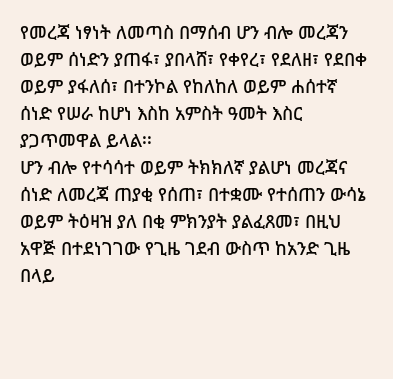የመረጃ ነፃነት ለመጣስ በማሰብ ሆን ብሎ መረጃን ወይም ሰነድን ያጠፋ፣ ያበላሸ፣ የቀየረ፣ የደለዘ፣ የደበቀ ወይም ያፋለሰ፣ በተንኮል የከለከለ ወይም ሐሰተኛ ሰነድ የሠራ ከሆነ እስከ አምስት ዓመት እስር ያጋጥመዋል ይላል፡፡
ሆን ብሎ የተሳሳተ ወይም ትክክለኛ ያልሆነ መረጃና ሰነድ ለመረጃ ጠያቂ የሰጠ፣ በተቋሙ የተሰጠን ውሳኔ ወይም ትዕዛዝ ያለ በቂ ምክንያት ያልፈጸመ፣ በዚህ አዋጅ በተደነገገው የጊዜ ገደብ ውስጥ ከአንድ ጊዜ በላይ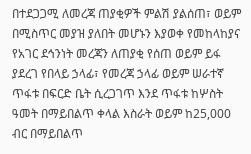በተደጋጋሚ ለመረጃ ጠያቂዎች ምልሽ ያልሰጠ፣ ወይም በሚስጥር መያዝ ያለበት መሆኑን እያወቀ የመከላከያና የአገር ደኅንነት መረጃን ለጠያቂ የሰጠ ወይም ይፋ ያደረገ የበላይ ኃላፊ፣ የመረጃ ኃላፊ ወይም ሠራተኛ ጥፋቱ በፍርድ ቤት ሲረጋገጥ እንደ ጥፋቱ ከሦስት ዓመት በማይበልጥ ቀላል እስራት ወይም ከ25,000 ብር በማይበልጥ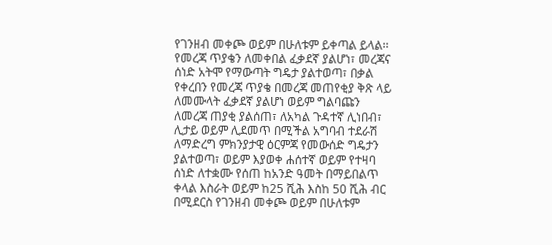የገንዘብ መቀጮ ወይም በሁለቱም ይቀጣል ይላል፡፡
የመረጃ ጥያቄን ለመቀበል ፈቃደኛ ያልሆነ፣ መረጃና ሰነድ አትሞ የማውጣት ግዴታ ያልተወጣ፣ በቃል የቀረበን የመረጃ ጥያቄ በመረጃ መጠየቂያ ቅጽ ላይ ለመሙላት ፈቃደኛ ያልሆነ ወይም ግልባጩን ለመረጃ ጠያቂ ያልሰጠ፣ ለአካል ጉዳተኛ ሊነበብ፣ ሊታይ ወይም ሊደመጥ በሚችል አግባብ ተደራሽ ለማድረግ ምክንያታዊ ዕርምጃ የመውሰድ ግዴታን ያልተወጣ፣ ወይም እያወቀ ሐሰተኛ ወይም የተዛባ ሰነድ ለተቋሙ የሰጠ ከአንድ ዓመት በማይበልጥ ቀላል እስራት ወይም ከ25 ሺሕ እስከ 50 ሺሕ ብር በሚደርስ የገንዘብ መቀጮ ወይም በሁለቱም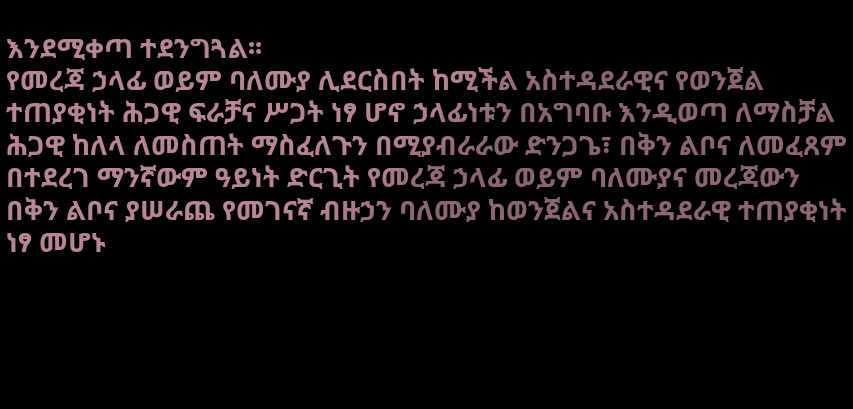እንደሚቀጣ ተደንግጓል፡፡
የመረጃ ኃላፊ ወይም ባለሙያ ሊደርስበት ከሚችል አስተዳደራዊና የወንጀል ተጠያቂነት ሕጋዊ ፍራቻና ሥጋት ነፃ ሆኖ ኃላፊነቱን በአግባቡ እንዲወጣ ለማስቻል ሕጋዊ ከለላ ለመስጠት ማስፈለጉን በሚያብራራው ድንጋጌ፣ በቅን ልቦና ለመፈጸም በተደረገ ማንኛውም ዓይነት ድርጊት የመረጃ ኃላፊ ወይም ባለሙያና መረጃውን በቅን ልቦና ያሠራጨ የመገናኛ ብዙኃን ባለሙያ ከወንጀልና አስተዳደራዊ ተጠያቂነት ነፃ መሆኑ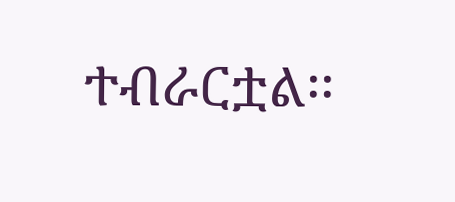ተብራርቷል፡፡